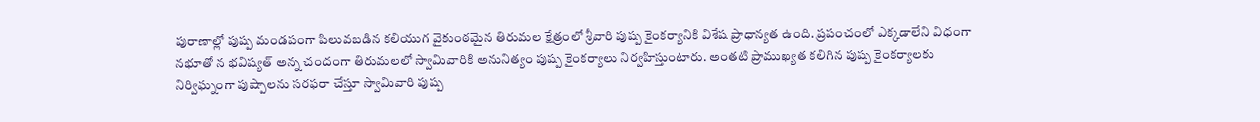పురాణాల్లో పుష్ప మండపంగా పిలువబడిన కలియుగ వైకుంఠమైన తిరుమల క్షేత్రంలో శ్రీవారి పుష్ప కైంకర్యానికి విశేష ప్రాధాన్యత ఉంది. ప్రపంచంలో ఎక్కడాలేని విధంగా నభూతో న భవిష్యత్ అన్న చందంగా తిరుమలలో స్వామివారికి అనునిత్యం పుష్ప కైంకర్యాలు నిర్వహిస్తుంటారు. అంతటి ప్రాముఖ్యత కలిగిన పుష్ప కైంకర్యాలకు నిర్విఘ్నంగా పుష్పాలను సరఫరా చేస్తూ స్వామివారి పుష్ప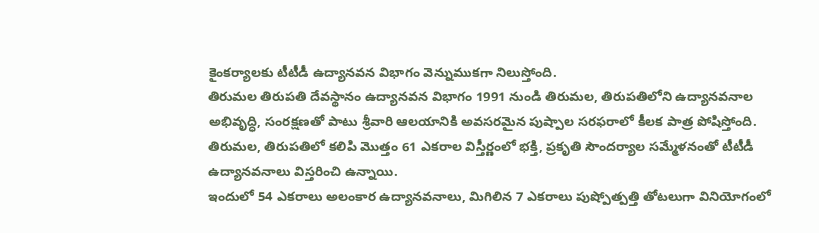కైంకర్యాలకు టీటీడీ ఉద్యానవన విభాగం వెన్నుముకగా నిలుస్తోంది.
తిరుమల తిరుపతి దేవస్థానం ఉద్యానవన విభాగం 1991 నుండి తిరుమల, తిరుపతిలోని ఉద్యానవనాల అభివృద్ధి, సంరక్షణతో పాటు శ్రీవారి ఆలయానికి అవసరమైన పుష్పాల సరఫరాలో కీలక పాత్ర పోషిస్తోంది. తిరుమల, తిరుపతిలో కలిపి మొత్తం 61 ఎకరాల విస్తీర్ణంలో భక్తి, ప్రకృతి సౌందర్యాల సమ్మేళనంతో టీటీడీ ఉద్యానవనాలు విస్తరించి ఉన్నాయి.
ఇందులో 54 ఎకరాలు అలంకార ఉద్యానవనాలు, మిగిలిన 7 ఎకరాలు పుష్పోత్పత్తి తోటలుగా వినియోగంలో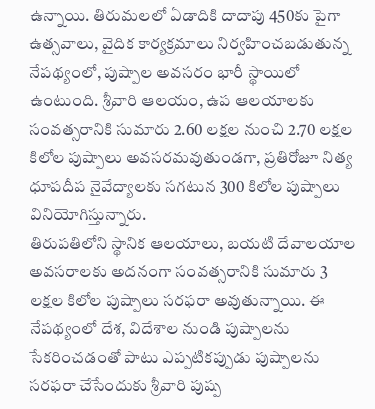ఉన్నాయి. తిరుమలలో ఏడాదికి దాదాపు 450కు పైగా ఉత్సవాలు, వైదిక కార్యక్రమాలు నిర్వహించబడుతున్న నేపథ్యంలో, పుష్పాల అవసరం భారీ స్థాయిలో ఉంటుంది. శ్రీవారి ఆలయం, ఉప ఆలయాలకు సంవత్సరానికి సుమారు 2.60 లక్షల నుంచి 2.70 లక్షల కిలోల పుష్పాలు అవసరమవుతుండగా, ప్రతిరోజూ నిత్య ధూపదీప నైవేద్యాలకు సగటున 300 కిలోల పుష్పాలు వినియోగిస్తున్నారు.
తిరుపతిలోని స్థానిక ఆలయాలు, బయటి దేవాలయాల అవసరాలకు అదనంగా సంవత్సరానికి సుమారు 3 లక్షల కిలోల పుష్పాలు సరఫరా అవుతున్నాయి. ఈ నేపథ్యంలో దేశ, విదేశాల నుండి పుష్పాలను సేకరించడంతో పాటు ఎప్పటికప్పుడు పుష్పాలను సరఫరా చేసేందుకు శ్రీవారి పుష్ప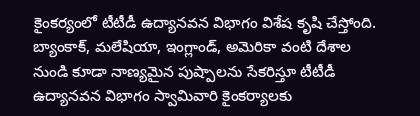కైంకర్యంలో టీటీడీ ఉద్యానవన విభాగం విశేష కృషి చేస్తోంది. బ్యాంకాక్, మలేషియా, ఇంగ్లాండ్, అమెరికా వంటి దేశాల నుండి కూడా నాణ్యమైన పుష్పాలను సేకరిస్తూ టీటీడీ ఉద్యానవన విభాగం స్వామివారి కైంకర్యాలకు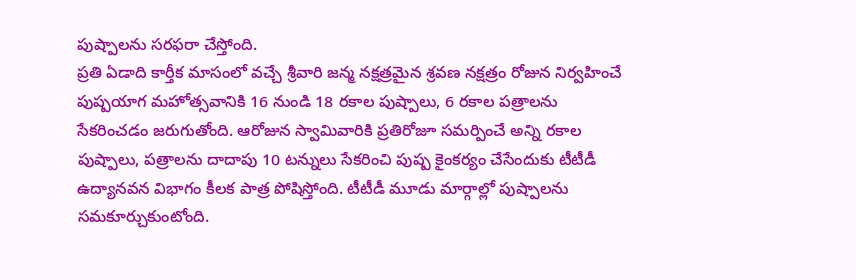పుష్పాలను సరఫరా చేస్తోంది.
ప్రతి ఏడాది కార్తీక మాసంలో వచ్చే శ్రీవారి జన్మ నక్షత్రమైన శ్రవణ నక్షత్రం రోజున నిర్వహించే పుష్పయాగ మహోత్సవానికి 16 నుండి 18 రకాల పుష్పాలు, 6 రకాల పత్రాలను సేకరించడం జరుగుతోంది. ఆరోజున స్వామివారికి ప్రతిరోజూ సమర్పించే అన్ని రకాల పుష్పాలు, పత్రాలను దాదాపు 10 టన్నులు సేకరించి పుష్ప కైంకర్యం చేసేందుకు టీటీడీ ఉద్యానవన విభాగం కీలక పాత్ర పోషిస్తోంది. టీటీడీ మూడు మార్గాల్లో పుష్పాలను సమకూర్చుకుంటోంది.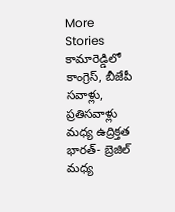More Stories
కామారెడ్డిలో కాంగ్రెస్, బీజేపీ సవాళ్లు, ప్రతిసవాళ్లు మధ్య ఉద్రిక్తత
భారత్- బ్రెజిల్ మధ్య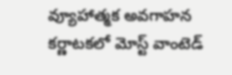వ్యూహాత్మక అవగాహన
కర్ణాటకలో మోస్ట్ వాంటెడ్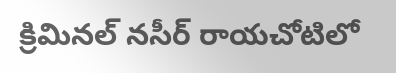క్రిమినల్ నసీర్ రాయచోటిలో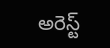అరెస్ట్